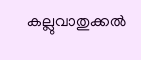കല്ലുവാതുക്കല്‍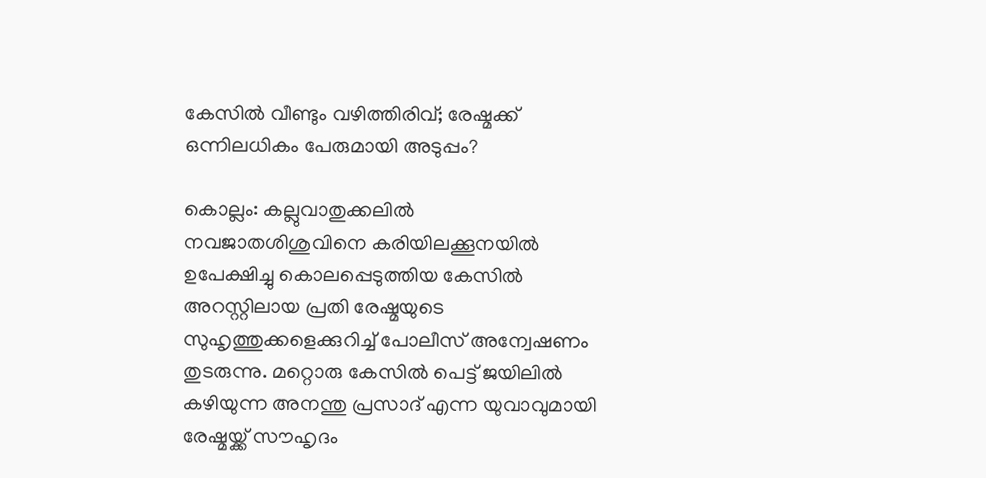കേസില്‍ വീണ്ടും വഴിത്തിരിവ്; രേഷ്മക്ക് ഒന്നിലധികം പേരുമായി അടുപ്പം?

കൊല്ലം: കല്ലുവാതുക്കലില്‍ നവജാതശിശുവിനെ കരിയിലക്കൂനയില്‍ ഉപേക്ഷിച്ചു കൊലപ്പെടുത്തിയ കേസില്‍ അറസ്റ്റിലായ പ്രതി രേഷ്മയുടെ സുഹൃത്തുക്കളെക്കുറിച്ച് പോലീസ് അന്വേഷണം തുടരുന്നു. മറ്റൊരു കേസില്‍ പെട്ട് ജയിലില്‍ കഴിയുന്ന അനന്തു പ്രസാദ് എന്ന യുവാവുമായി രേഷ്മയ്ക്ക് സൗഹൃദം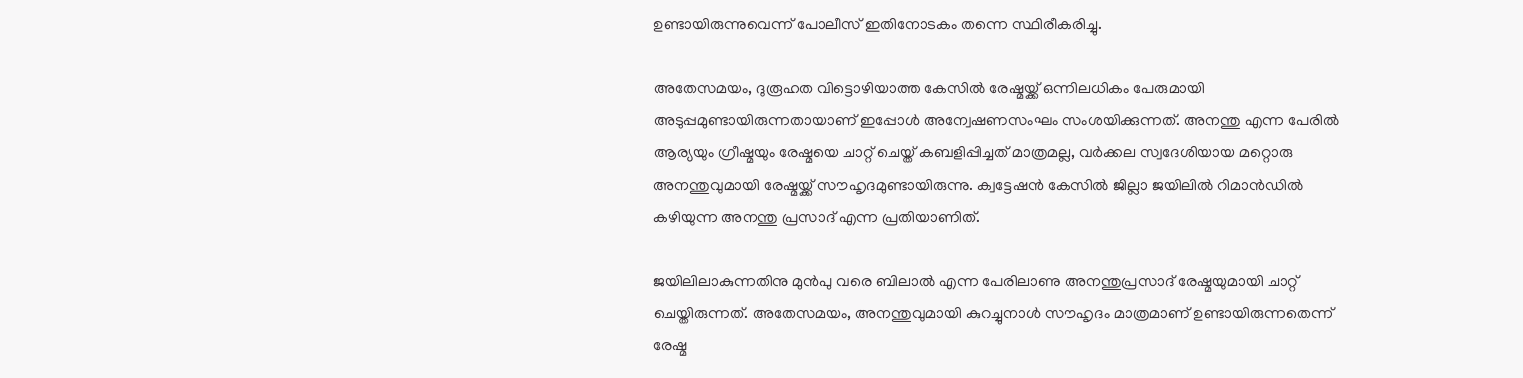ഉണ്ടായിരുന്നുവെന്ന് പോലീസ് ഇതിനോടകം തന്നെ സ്ഥിരീകരിച്ചു.

അതേസമയം, ദുരൂഹത വിട്ടൊഴിയാത്ത കേസില്‍ രേഷ്മയ്ക്ക് ഒന്നിലധികം പേരുമായി അടുപ്പമുണ്ടായിരുന്നതായാണ് ഇപ്പോള്‍ അന്വേഷണസംഘം സംശയിക്കുന്നത്. അനന്തു എന്ന പേരില്‍ ആര്യയും ഗ്രീഷ്മയും രേഷ്മയെ ചാറ്റ് ചെയ്ത് കബളിപ്പിച്ചത് മാത്രമല്ല, വര്‍ക്കല സ്വദേശിയായ മറ്റൊരു അനന്തുവുമായി രേഷ്മയ്ക്ക് സൗഹൃദമുണ്ടായിരുന്നു. ക്വട്ടേഷന്‍ കേസില്‍ ജില്ലാ ജയിലില്‍ റിമാന്‍ഡില്‍ കഴിയുന്ന അനന്തു പ്രസാദ് എന്ന പ്രതിയാണിത്.

ജയിലിലാകുന്നതിനു മുന്‍പു വരെ ബിലാല്‍ എന്ന പേരിലാണു അനന്തുപ്രസാദ് രേഷ്മയുമായി ചാറ്റ് ചെയ്തിരുന്നത്. അതേസമയം, അനന്തുവുമായി കുറച്ചുനാള്‍ സൗഹൃദം മാത്രമാണ് ഉണ്ടായിരുന്നതെന്ന് രേഷ്മ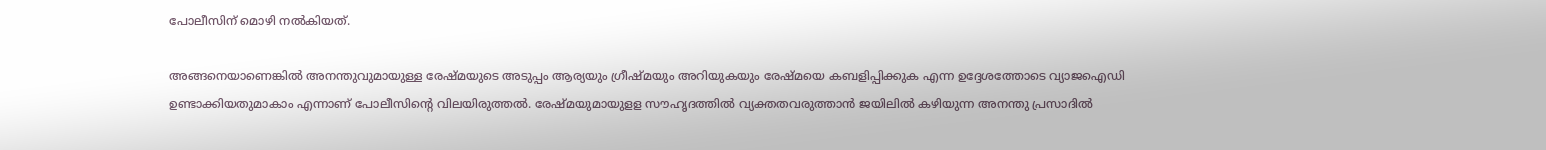പോലീസിന് മൊഴി നല്‍കിയത്.

അങ്ങനെയാണെങ്കില്‍ അനന്തുവുമായുള്ള രേഷ്മയുടെ അടുപ്പം ആര്യയും ഗ്രീഷ്മയും അറിയുകയും രേഷ്മയെ കബളിപ്പിക്കുക എന്ന ഉദ്ദേശത്തോടെ വ്യാജഐഡി ഉണ്ടാക്കിയതുമാകാം എന്നാണ് പോലീസിന്റെ വിലയിരുത്തല്‍. രേഷ്മയുമായുളള സൗഹൃദത്തില്‍ വ്യക്തതവരുത്താന്‍ ജയിലില്‍ കഴിയുന്ന അനന്തു പ്രസാദില്‍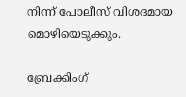നിന്ന് പോലീസ് വിശദമായ മൊഴിയെടുക്കും.

ബ്രേക്കിംഗ്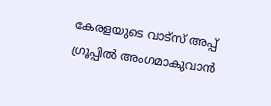കേരളയുടെ വാട്സ് അപ്പ് ഗ്രൂപ്പിൽ അംഗമാകുവാൻ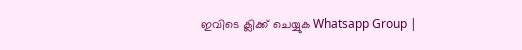ഇവിടെ ക്ലിക്ക് ചെയ്യുക Whatsapp Group |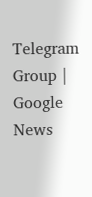Telegram Group | Google News